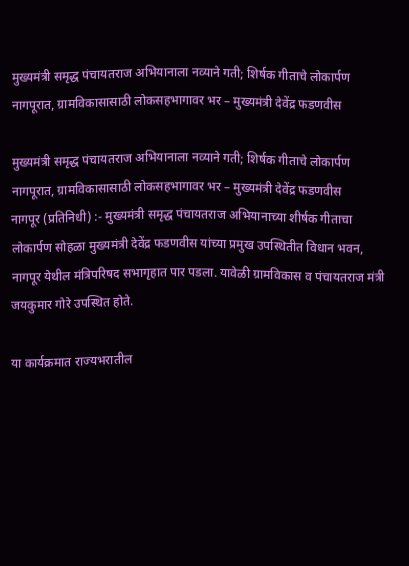मुख्यमंत्री समृद्ध पंचायतराज अभियानाला नव्याने गती; शिर्षक गीताचे लोकार्पण नागपूरात, ग्रामविकासासाठी लोकसहभागावर भर – मुख्यमंत्री देवेंद्र फडणवीस

मुख्यमंत्री समृद्ध पंचायतराज अभियानाला नव्याने गती; शिर्षक गीताचे लोकार्पण नागपूरात, ग्रामविकासासाठी लोकसहभागावर भर – मुख्यमंत्री देवेंद्र फडणवीस
नागपूर (प्रतिनिधी) :- मुख्यमंत्री समृद्ध पंचायतराज अभियानाच्या शीर्षक गीताचा लोकार्पण सोहळा मुख्यमंत्री देवेंद्र फडणवीस यांच्या प्रमुख उपस्थितीत विधान भवन, नागपूर येथील मंत्रिपरिषद सभागृहात पार पडला. यावेळी ग्रामविकास व पंचायतराज मंत्री जयकुमार गोरे उपस्थित होते.

या कार्यक्रमात राज्यभरातील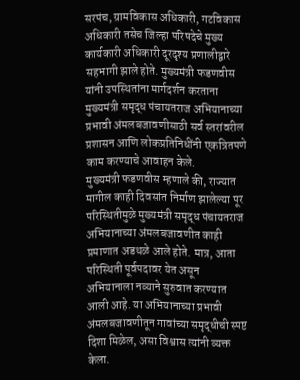सरपंच, ग्रामविकास अधिकारी, गटविकास अधिकारी तसेच जिल्हा परिषदेचे मुख्य कार्यकारी अधिकारी दूरदृश्य प्रणालीद्वारे सहभागी झाले होते. मुख्यमंत्री फडणवीस यांनी उपस्थितांना मार्गदर्शन करताना मुख्यमंत्री समृद्ध पंचायतराज अभियानाच्या प्रभावी अंमलबजावणीसाठी सर्व स्तरांवरील प्रशासन आणि लोकप्रतिनिधींनी एकत्रितपणे काम करण्याचे आवाहन केले.
मुख्यमंत्री फडणवीस म्हणाले की, राज्यात मागील काही दिवसांत निर्माण झालेल्या पूर परिस्थितीमुळे मुख्यमंत्री समृद्ध पंचायतराज अभियानाच्या अंमलबजावणीत काही प्रमाणात अडथळे आले होते. मात्र, आता परिस्थिती पूर्वपदावर येत असून अभियानाला नव्याने सुरुवात करण्यात आली आहे. या अभियानाच्या प्रभावी अंमलबजावणीतून गावांच्या समृद्धीची स्पष्ट दिशा मिळेल, असा विश्वास त्यांनी व्यक्त केला.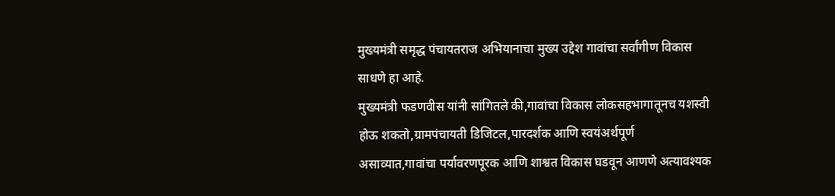मुख्यमंत्री समृद्ध पंचायतराज अभियानाचा मुख्य उद्देश गावांचा सर्वांगीण विकास साधणे हा आहे.
मुख्यमंत्री फडणवीस यांनी सांगितले की,गावांचा विकास लोकसहभागातूनच यशस्वी होऊ शकतो,ग्रामपंचायती डिजिटल,पारदर्शक आणि स्वयंअर्थपूर्ण असाव्यात,गावांचा पर्यावरणपूरक आणि शाश्वत विकास घडवून आणणे अत्यावश्यक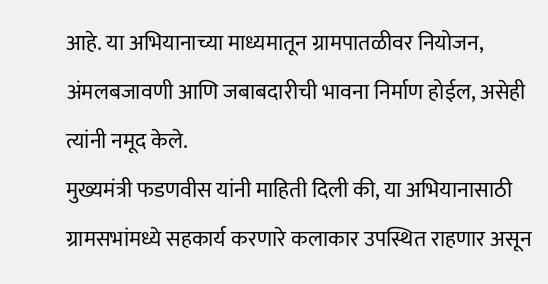आहे. या अभियानाच्या माध्यमातून ग्रामपातळीवर नियोजन, अंमलबजावणी आणि जबाबदारीची भावना निर्माण होईल, असेही त्यांनी नमूद केले.
मुख्यमंत्री फडणवीस यांनी माहिती दिली की, या अभियानासाठी ग्रामसभांमध्ये सहकार्य करणारे कलाकार उपस्थित राहणार असून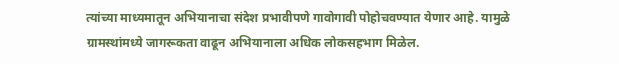त्यांच्या माध्यमातून अभियानाचा संदेश प्रभावीपणे गावोगावी पोहोचवण्यात येणार आहे. यामुळे ग्रामस्थांमध्ये जागरूकता वाढून अभियानाला अधिक लोकसहभाग मिळेल.